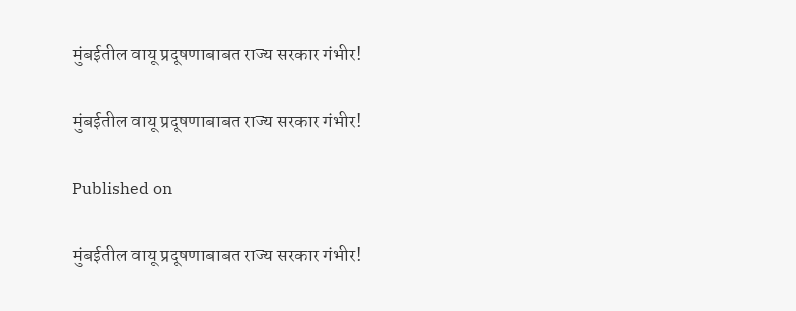मुंबईतील वायू प्रदूषणाबाबत राज्य सरकार गंभीर!

मुंबईतील वायू प्रदूषणाबाबत राज्य सरकार गंभीर!

Published on

मुंबईतील वायू प्रदूषणाबाबत राज्य सरकार गंभीर!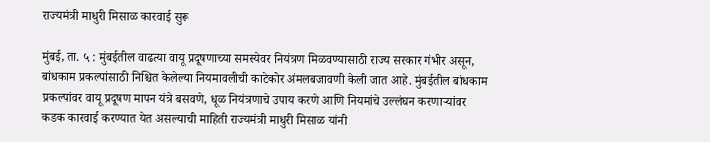राज्यमंत्री माधुरी मिसाळ कारवाई सुरू

मुंबई, ता. ५ : मुंबईतील वाढत्या वायू प्रदूषणाच्या समस्येवर नियंत्रण मिळवण्यासाठी राज्य सरकार गंभीर असून, बांधकाम प्रकल्पांसाठी निश्चित केलेल्या नियमावलीची काटेकोर अंमलबजावणी केली जात आहे. मुंबईतील बांधकाम प्रकल्पांवर वायू प्रदूषण मापन यंत्रे बसवणे, धूळ नियंत्रणाचे उपाय करणे आणि नियमांचे उल्लंघन करणाऱ्यांवर कडक कारवाई करण्यात येत असल्याची माहिती राज्यमंत्री माधुरी मिसाळ यांनी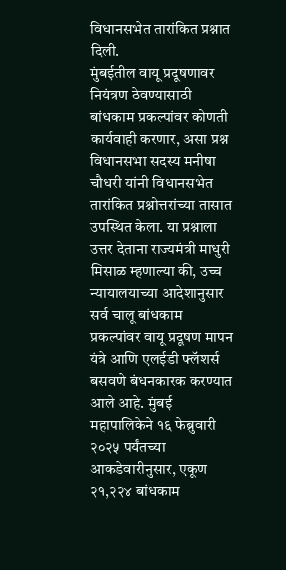विधानसभेत तारांकित प्रश्नात दिली.
मुंबईतील वायू प्रदूषणावर नियंत्रण ठेवण्यासाठी बांधकाम प्रकल्पांवर कोणती कार्यवाही करणार, असा प्रश्न विधानसभा सदस्य मनीषा चौधरी यांनी विधानसभेत तारांकित प्रश्नोत्तरांच्या तासात उपस्थित केला. या प्रश्नाला उत्तर देताना राज्यमंत्री माधुरी मिसाळ म्हणाल्या की, उच्च न्यायालयाच्या आदेशानुसार सर्व चालू बांधकाम प्रकल्पांवर वायू प्रदूषण मापन यंत्रे आणि एलईडी फ्लॅशर्स बसवणे बंधनकारक करण्यात आले आहे. मुंबई महापालिकेने १६ फेब्रुवारी २०२५ पर्यंतच्या आकडेवारीनुसार, एकूण २१,२२४ बांधकाम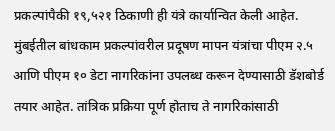प्रकल्पांपैकी १९,५२१ ठिकाणी ही यंत्रे कार्यान्वित केली आहेत. मुंबईतील बांधकाम प्रकल्पांवरील प्रदूषण मापन यंत्रांचा पीएम २.५ आणि पीएम १० डेटा नागरिकांना उपलब्ध करून देण्यासाठी डॅशबोर्ड तयार आहेत. तांत्रिक प्रक्रिया पूर्ण होताच ते नागरिकांसाठी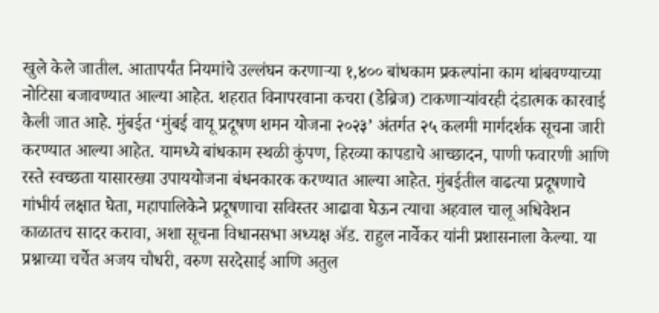खुले केले जातील. आतापर्यंत नियमांचे उल्लंघन करणाऱ्या १,४०० बांधकाम प्रकल्पांना काम थांबवण्याच्या नोटिसा बजावण्यात आल्या आहेत. शहरात विनापरवाना कचरा (डेब्रिज) टाकणाऱ्यांवरही दंडात्मक कारवाई केली जात आहे. मुंबईत ‘मुंबई वायू प्रदूषण शमन योजना २०२३’ अंतर्गत २५ कलमी मार्गदर्शक सूचना जारी करण्यात आल्या आहेत. यामध्ये बांधकाम स्थळी कुंपण, हिरव्या कापडाचे आच्छादन, पाणी फवारणी आणि रस्ते स्वच्छता यासारख्या उपाययोजना बंधनकारक करण्यात आल्या आहेत. मुंबईतील वाढत्या प्रदूषणाचे गांभीर्य लक्षात घेता, महापालिकेने प्रदूषणाचा सविस्तर आढावा घेऊन त्याचा अहवाल चालू अधिवेशन काळातच सादर करावा, अशा सूचना विधानसभा अध्यक्ष ॲड. राहुल नार्वेकर यांनी प्रशासनाला केल्या. या प्रश्नाच्या चर्चेत अजय चौधरी, वरुण सरदेसाई आणि अतुल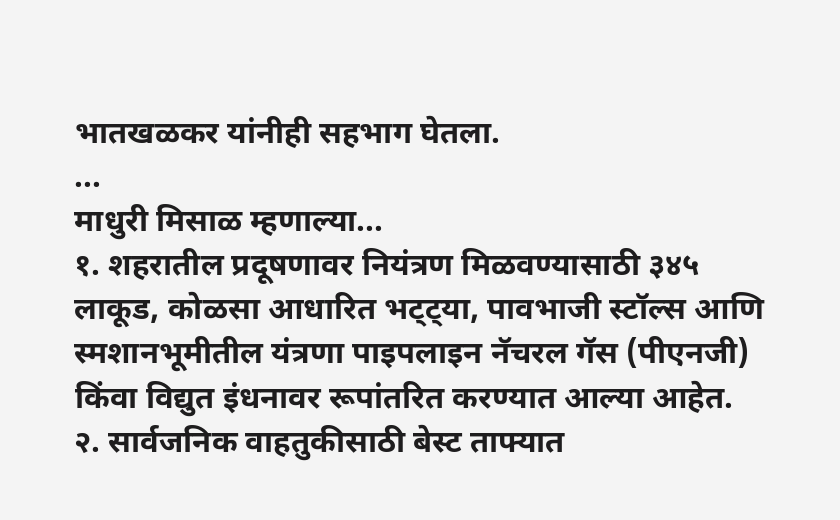भातखळकर यांनीही सहभाग घेतला.
...
माधुरी मिसाळ म्हणाल्या...
१. शहरातील प्रदूषणावर नियंत्रण मिळवण्यासाठी ३४५ लाकूड, कोळसा आधारित भट्ट्या, पावभाजी स्टॉल्स आणि स्मशानभूमीतील यंत्रणा पाइपलाइन नॅचरल गॅस (पीएनजी) किंवा विद्युत इंधनावर रूपांतरित करण्यात आल्या आहेत.
२. सार्वजनिक वाहतुकीसाठी बेस्ट ताफ्यात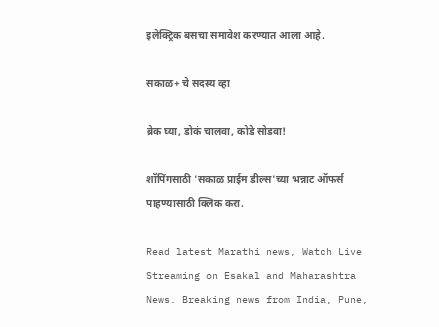इलेक्ट्रिक बसचा समावेश करण्यात आला आहे.

सकाळ+ चे सदस्य व्हा

ब्रेक घ्या, डोकं चालवा, कोडे सोडवा!

शॉपिंगसाठी 'सकाळ प्राईम डील्स'च्या भन्नाट ऑफर्स पाहण्यासाठी क्लिक करा.

Read latest Marathi news, Watch Live Streaming on Esakal and Maharashtra News. Breaking news from India, Pune,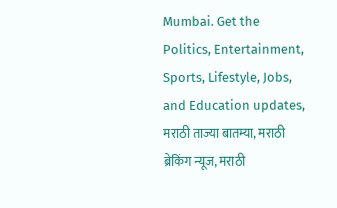Mumbai. Get the Politics, Entertainment, Sports, Lifestyle, Jobs, and Education updates, मराठी ताज्या बातम्या, मराठी ब्रेकिंग न्यूज, मराठी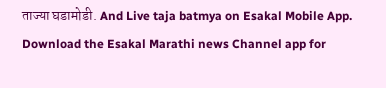ताज्या घडामोडी. And Live taja batmya on Esakal Mobile App. Download the Esakal Marathi news Channel app for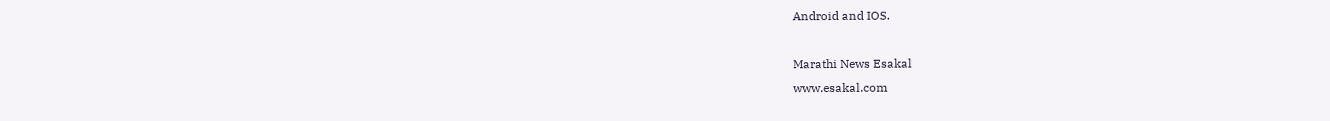Android and IOS.

Marathi News Esakal
www.esakal.com